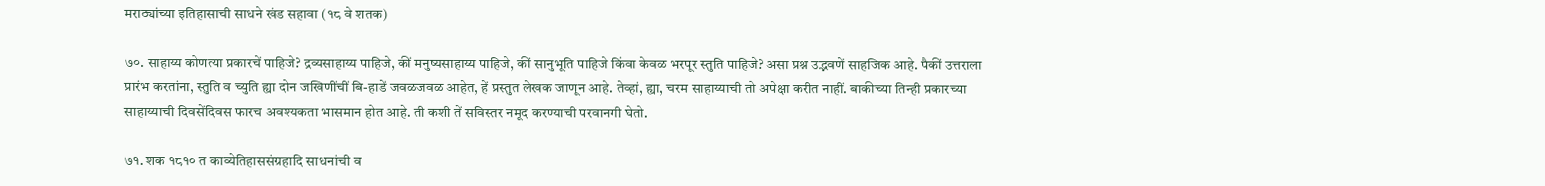मराठ्यांच्या इतिहासाची साधने खंड सहावा (१८ वे शतक)

७०. साहाय्य कोणत्या प्रकारचें पाहिजे? द्रव्यसाहाय्य पाहिजे, कीं मनुष्यसाहाय्य पाहिजे, कीं सानुभूति पाहिजे किंवा केवळ भरपूर स्तुति पाहिजे? असा प्रश्न उद्भवणें साहजिक आहे. पैकीं उत्तराला प्रारंभ करतांना, स्तुति व च्युति ह्या दोन जखिणींचीं बि-हाडें जवळजवळ आहेत, हें प्रस्तुत लेखक जाणून आहे. तेव्हां, ह्या, चरम साहाय्याची तो अपेक्षा करीत नाहीं. बाकीच्या तिन्ही प्रकारच्या साहाय्याची दिवसेंदिवस फारच अवश्यकता भासमान होत आहे. ती कशी तें सविस्तर नमूद करण्याची परवानगी घेतो.

७१. शक १८१० त काव्येतिहाससंग्रहादि साधनांची व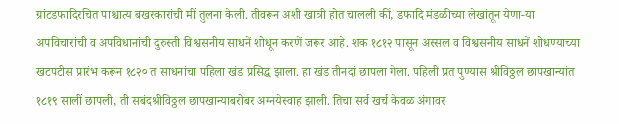ग्रांटडफादिरचित पाश्चात्य बखरकारांची मीं तुलना केली. तीवरून अशी खात्री होत चालली कीं, डफादि मंडळीच्या लेखांतून येणा-या अपविचारांची व अपविधानांची दुरुस्ती विश्वसनीय साधनें शोधून करणें जरूर आहे. शक १८१२ पासून अस्सल व विश्वसनीय साधनें शोधण्याच्या खटपटीस प्रारंभ करून १८२० त साधनांचा पहिला खंड प्रसिद्ध झाला. हा खंड तीनदां छापला गेला. पहिली प्रत पुण्यास श्रीविठ्ठल छापखान्यांत १८१९ सालीं छापली, ती सबंदश्रीविठ्ठल छापखान्याबरोबर अग्नयेस्वाह झाली. तिचा सर्व खर्च केवळ अंगावर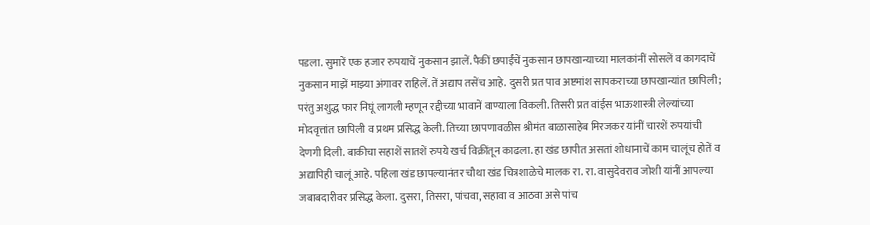पडला. सुमारें एक हजार रुपयाचें नुकसान झालें. पैकीं छपाईंचें नुकसान छापखान्याच्या मालकांनीं सोसलें व कागदाचें नुकसान माझें माझ्या अंगावर राहिलें. तें अद्याप तसेंच आहे. दुसरी प्रत पाव अष्टमांश सापकराच्या छापखान्यांत छापिली; परंतु अशुद्ध फार निघूं लागली म्हणून रद्दीच्या भावानें वाण्याला विकली. तिसरी प्रत वांईस भाऊशास्त्री लेल्यांच्या मोदवृत्तांत छापिली व प्रथम प्रसिद्ध केली. तिच्या छापणावळीस श्रीमंत बाळासाहेब मिरजकर यांनीं चारशें रुपयांची देणगी दिली. बाकीचा सहाशें सातशें रुपये खर्च विक्रींतून काढला. हा खंड छापीत असतां शोधानाचें काम चालूंच होतें व अद्यापिही चालूं आहे. पहिला खंड छापल्यानंतर चौथा खंड चित्रशाळेचे मालक रा. रा. वासुदेवराव जोशी यांनीं आपल्या जबाबदारीवर प्रसिद्ध केला. दुसरा, तिसरा, पांचवा, सहावा व आठवा असे पांच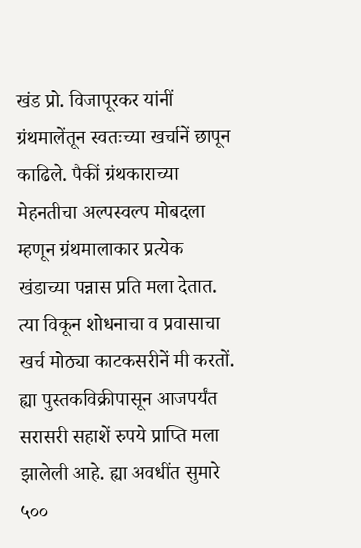खंड प्रो. विजापूरकर यांनीं ग्रंथमालेंतून स्वतःच्या खर्चानें छापून काढिले. पैकीं ग्रंथकाराच्या मेहनतीचा अल्पस्वल्प मोबदला म्हणून ग्रंथमालाकार प्रत्येक खंडाच्या पन्नास प्रति मला देतात. त्या विकून शोधनाचा व प्रवासाचा खर्च मोठ्या काटकसरीनें मी करतों. ह्या पुस्तकविक्रीपासून आजपर्यंत सरासरी सहाशें रुपये प्राप्ति मला झालेली आहे. ह्या अवधींत सुमारे ५००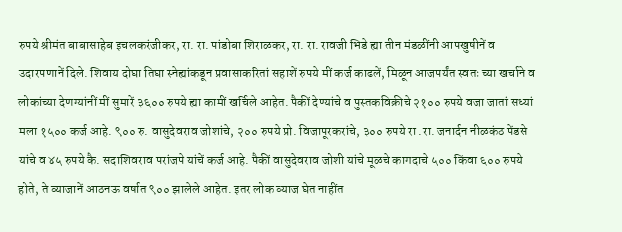रुपये श्रीमंत बाबासाहेब इचलकरंजीकर, रा. रा. पांडोबा शिराळकर, रा. रा. रावजी भिडे ह्या तीन मंडळींनी आपखुषीनें व उदारपणानें दिले. शिवाय दोघा तिघा स्नेह्यांकडून प्रवासाकरितां सहाशें रुपये मीं कर्ज काढलें, मिळून आजपर्यंत स्वतः च्या खर्चाने व लोकांच्या देणग्यांनीं मीं सुमारें ३६०० रुपये ह्या कामीं खर्चिले आहेत. पैकीं देण्यांचे व पुस्तकविक्रीचे २१०० रुपये वजा जातां सध्यां मला १५०० कर्ज आहे. ९०० रु. वासुदेवराव जोशांचे, २०० रुपये प्रो. विजापूरकरांचे, ३०० रुपये रा .रा. जनार्दन नीळकंठ पेंडसे यांचे व ४५ रुपये कै. सदाशिवराव परांजपे यांचें कर्ज आहे. पैकीं वासुदेवराव जोशी यांचे मूळचे कागदाचे ५०० किंवा ६०० रुपये होते, ते व्याजानें आठनऊ वर्षात ९०० झालेले आहेत. इतर लोक व्याज घेत नाहींत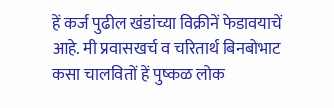हें कर्ज पुढील खंडांच्या विक्रीनें फेडावयाचें आहे. मी प्रवासखर्च व चरितार्थ बिनबोभाट कसा चालवितों हें पुष्कळ लोक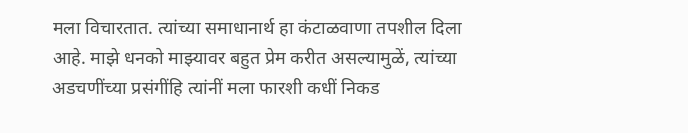मला विचारतात. त्यांच्या समाधानार्थ हा कंटाळवाणा तपशील दिला आहे. माझे धनको माझ्यावर बहुत प्रेम करीत असल्यामुळें, त्यांच्या अडचणींच्या प्रसंगींहि त्यांनीं मला फारशी कधीं निकड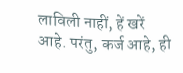लाविली नाहीं, हें खरें आहे. परंतु, कर्ज आहे, ही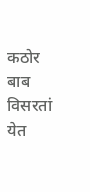कठोर बाब विसरतां येत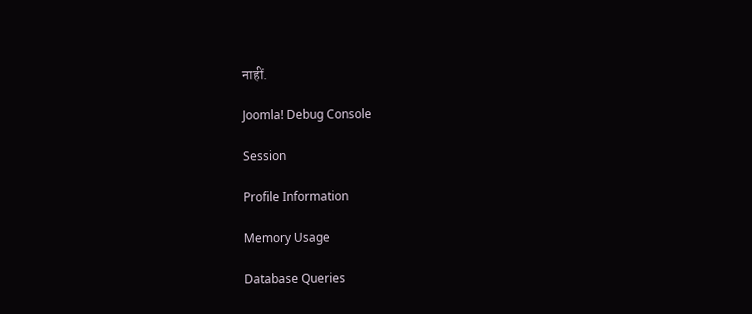नाहीं.

Joomla! Debug Console

Session

Profile Information

Memory Usage

Database Queries